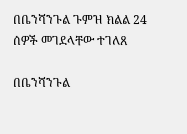በቤንሻንጉል ጉምዝ ክልል 24 ሰዎች መገደላቸው ተገለጸ

በቤንሻንጉል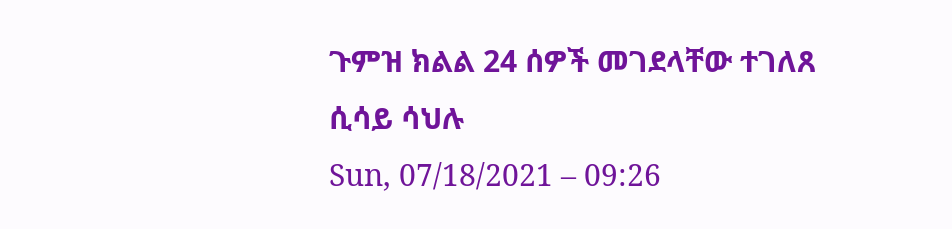ጉምዝ ክልል 24 ሰዎች መገደላቸው ተገለጸ
ሲሳይ ሳህሉ
Sun, 07/18/2021 – 09:26